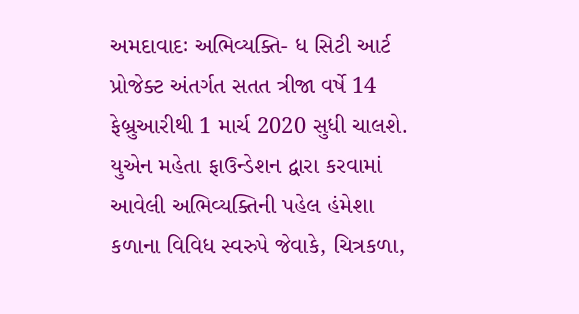અમદાવાદઃ અભિવ્યક્તિ- ધ સિટી આર્ટ પ્રોજેક્ટ અંતર્ગત સતત ત્રીજા વર્ષે 14 ફેબ્રુઆરીથી 1 માર્ચ 2020 સુધી ચાલશે. યુએન મહેતા ફાઉન્ડેશન દ્વારા કરવામાં આવેલી અભિવ્યક્તિની પહેલ હંમેશા કળાના વિવિધ સ્વરુપે જેવાકે, ચિત્રકળા,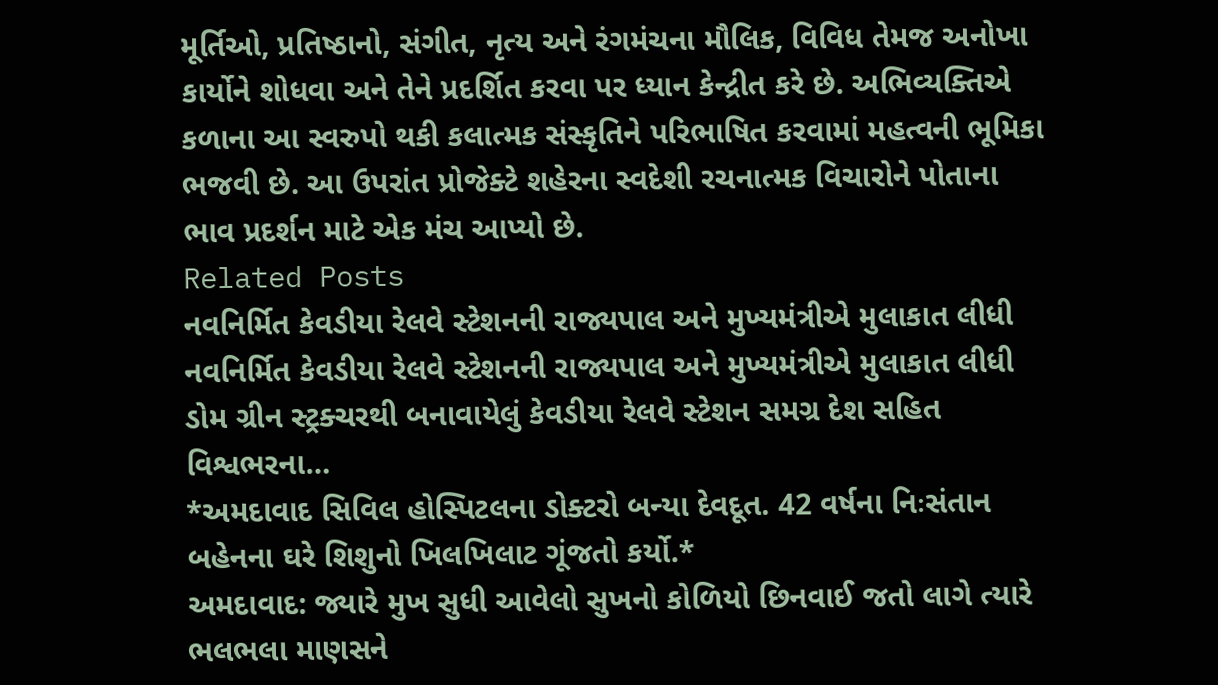મૂર્તિઓ, પ્રતિષ્ઠાનો, સંગીત, નૃત્ય અને રંગમંચના મૌલિક, વિવિધ તેમજ અનોખા કાર્યોને શોધવા અને તેને પ્રદર્શિત કરવા પર ધ્યાન કેન્દ્રીત કરે છે. અભિવ્યક્તિએ કળાના આ સ્વરુપો થકી કલાત્મક સંસ્કૃતિને પરિભાષિત કરવામાં મહત્વની ભૂમિકા ભજવી છે. આ ઉપરાંત પ્રોજેક્ટે શહેરના સ્વદેશી રચનાત્મક વિચારોને પોતાના ભાવ પ્રદર્શન માટે એક મંચ આપ્યો છે.
Related Posts
નવનિર્મિત કેવડીયા રેલવે સ્ટેશનની રાજ્યપાલ અને મુખ્યમંત્રીએ મુલાકાત લીધી
નવનિર્મિત કેવડીયા રેલવે સ્ટેશનની રાજ્યપાલ અને મુખ્યમંત્રીએ મુલાકાત લીધી ડોમ ગ્રીન સ્ટ્રક્ચરથી બનાવાયેલું કેવડીયા રેલવે સ્ટેશન સમગ્ર દેશ સહિત વિશ્વભરના…
*અમદાવાદ સિવિલ હોસ્પિટલના ડોક્ટરો બન્યા દેવદૂત. 42 વર્ષના નિઃસંતાન બહેનના ઘરે શિશુનો ખિલખિલાટ ગૂંજતો કર્યો.*
અમદાવાદ: જ્યારે મુખ સુધી આવેલો સુખનો કોળિયો છિનવાઈ જતો લાગે ત્યારે ભલભલા માણસને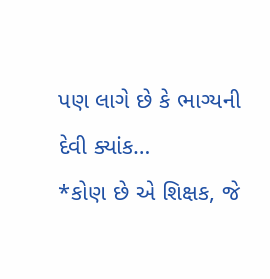પણ લાગે છે કે ભાગ્યની દેવી ક્યાંક…
*કોણ છે એ શિક્ષક, જે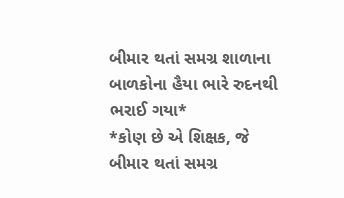બીમાર થતાં સમગ્ર શાળાના બાળકોના હૈયા ભારે રુદનથી ભરાઈ ગયા*
*કોણ છે એ શિક્ષક, જે બીમાર થતાં સમગ્ર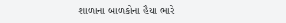શાળાના બાળકોના હૈયા ભારે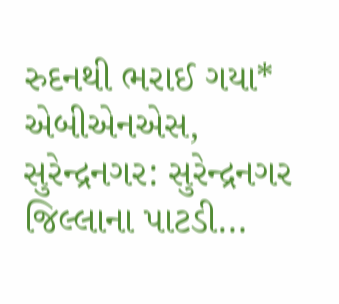રુદનથી ભરાઈ ગયા* એબીએનએસ, સુરેન્દ્રનગર: સુરેન્દ્રનગર જિલ્લાના પાટડી…